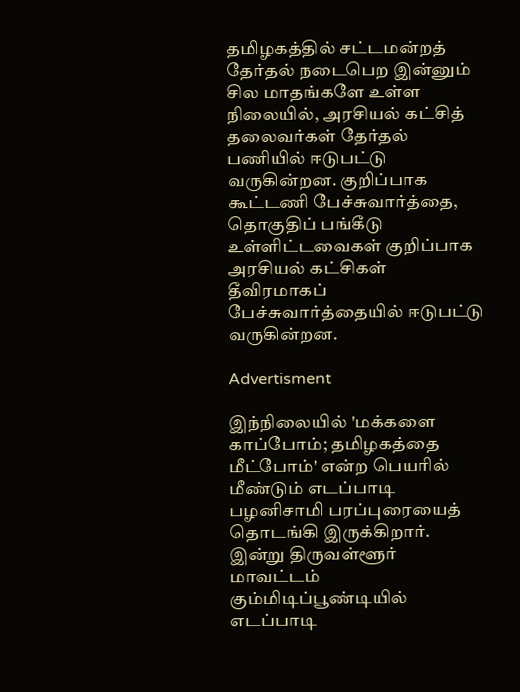தமிழகத்தில் சட்டமன்றத் தேர்தல் நடைபெற இன்னும் சில மாதங்களே உள்ள நிலையில், அரசியல் கட்சித் தலைவர்கள் தேர்தல் பணியில் ஈடுபட்டு வருகின்றன. குறிப்பாக கூட்டணி பேச்சுவார்த்தை, தொகுதிப் பங்கீடு உள்ளிட்டவைகள் குறிப்பாக அரசியல் கட்சிகள் தீவிரமாகப் பேச்சுவார்த்தையில் ஈடுபட்டு வருகின்றன.

Advertisment

இந்நிலையில் 'மக்களை காப்போம்; தமிழகத்தை மீட்போம்' என்ற பெயரில் மீண்டும் எடப்பாடி பழனிசாமி பரப்புரையைத் தொடங்கி இருக்கிறார். இன்று திருவள்ளூர் மாவட்டம் கும்மிடிப்பூண்டியில் எடப்பாடி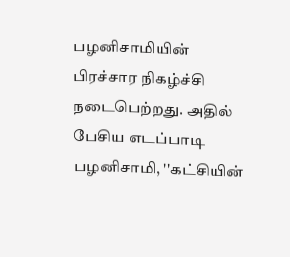பழனிசாமியின் பிரச்சார நிகழ்ச்சி நடைபெற்றது. அதில் பேசிய எடப்பாடி பழனிசாமி, ''கட்சியின்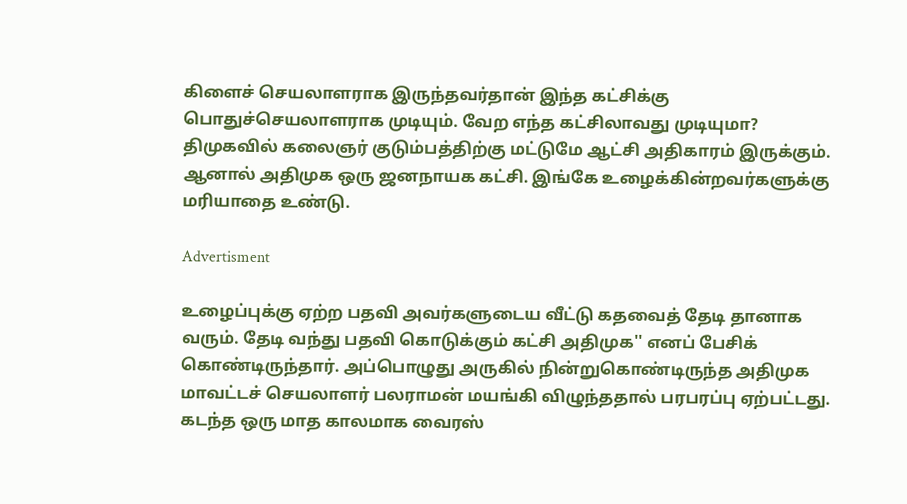கிளைச் செயலாளராக இருந்தவர்தான் இந்த கட்சிக்கு பொதுச்செயலாளராக முடியும். வேற எந்த கட்சிலாவது முடியுமா? திமுகவில் கலைஞர் குடும்பத்திற்கு மட்டுமே ஆட்சி அதிகாரம் இருக்கும். ஆனால் அதிமுக ஒரு ஜனநாயக கட்சி. இங்கே உழைக்கின்றவர்களுக்கு மரியாதை உண்டு.

Advertisment

உழைப்புக்கு ஏற்ற பதவி அவர்களுடைய வீட்டு கதவைத் தேடி தானாக வரும். தேடி வந்து பதவி கொடுக்கும் கட்சி அதிமுக'' எனப் பேசிக் கொண்டிருந்தார். அப்பொழுது அருகில் நின்றுகொண்டிருந்த அதிமுக மாவட்டச் செயலாளர் பலராமன் மயங்கி விழுந்ததால் பரபரப்பு ஏற்பட்டது. கடந்த ஒரு மாத காலமாக வைரஸ்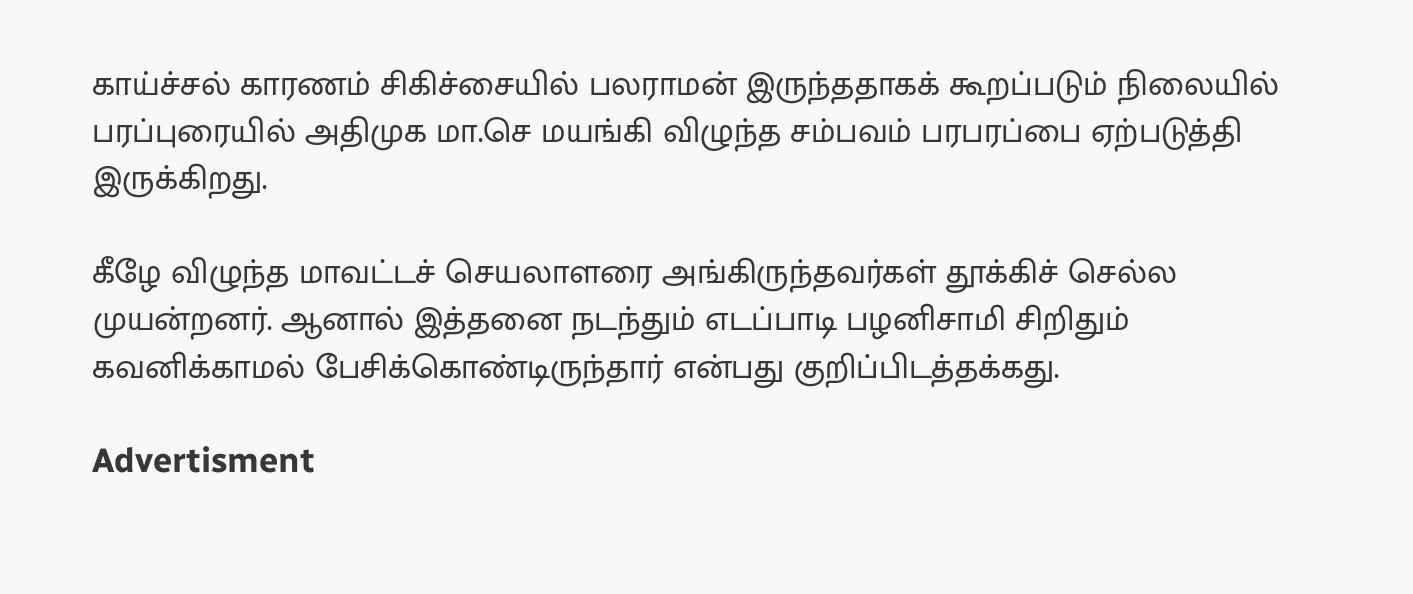காய்ச்சல் காரணம் சிகிச்சையில் பலராமன் இருந்ததாகக் கூறப்படும் நிலையில் பரப்புரையில் அதிமுக மா.செ மயங்கி விழுந்த சம்பவம் பரபரப்பை ஏற்படுத்தி இருக்கிறது.

கீழே விழுந்த மாவட்டச் செயலாளரை அங்கிருந்தவர்கள் தூக்கிச் செல்ல முயன்றனர். ஆனால் இத்தனை நடந்தும் எடப்பாடி பழனிசாமி சிறிதும் கவனிக்காமல் பேசிக்கொண்டிருந்தார் என்பது குறிப்பிடத்தக்கது.

Advertisment